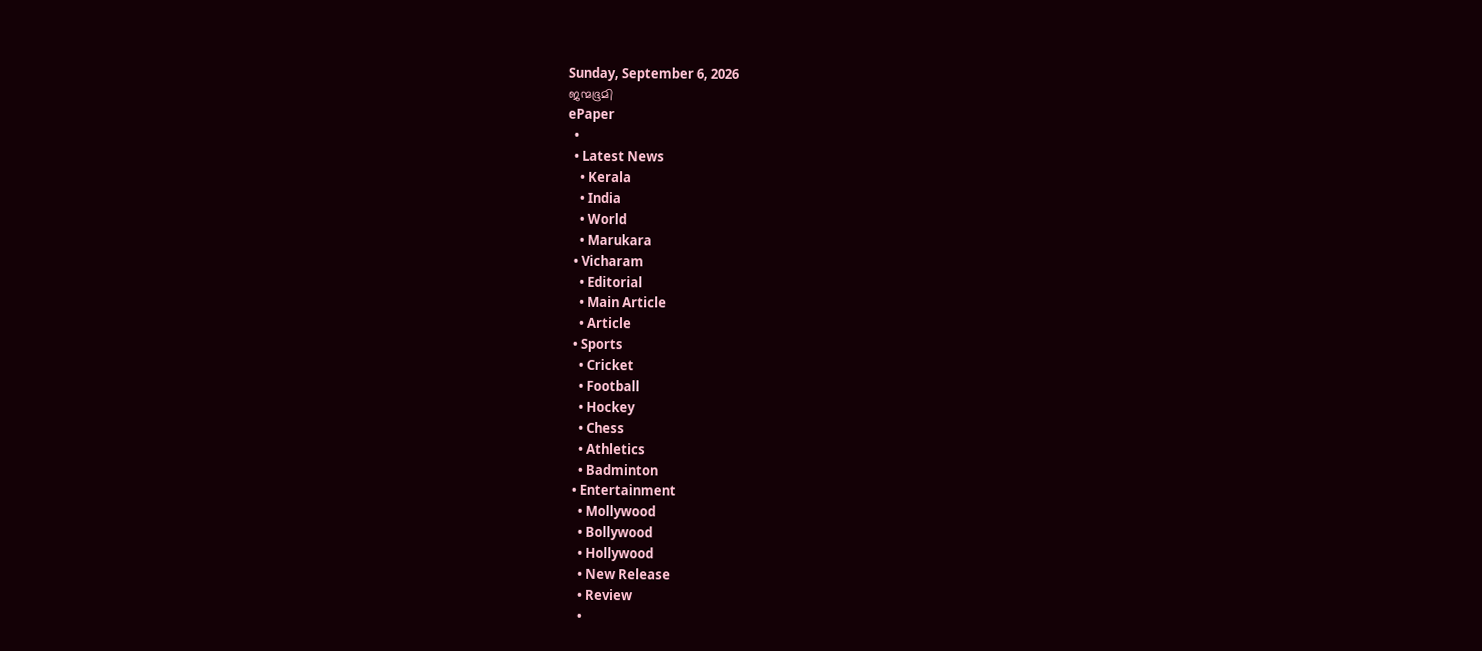Sunday, September 6, 2026
ജന്മഭൂമി
ePaper
  •
  • Latest News
    • Kerala
    • India
    • World
    • Marukara
  • Vicharam
    • Editorial
    • Main Article
    • Article
  • Sports
    • Cricket
    • Football
    • Hockey
    • Chess
    • Athletics
    • Badminton
  • Entertainment
    • Mollywood
    • Bollywood
    • Hollywood
    • New Release
    • Review
    •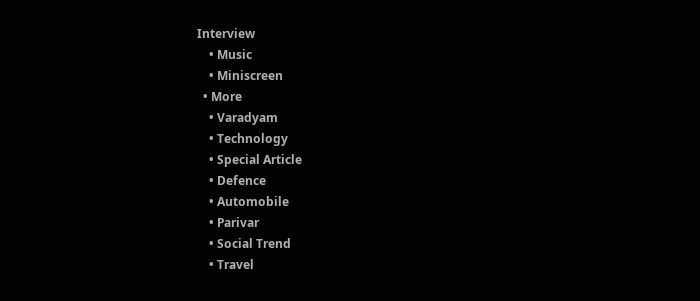Interview
    • Music
    • Miniscreen
  • More
    • Varadyam
    • Technology
    • Special Article
    • Defence
    • Automobile
    • Parivar
    • Social Trend
    • Travel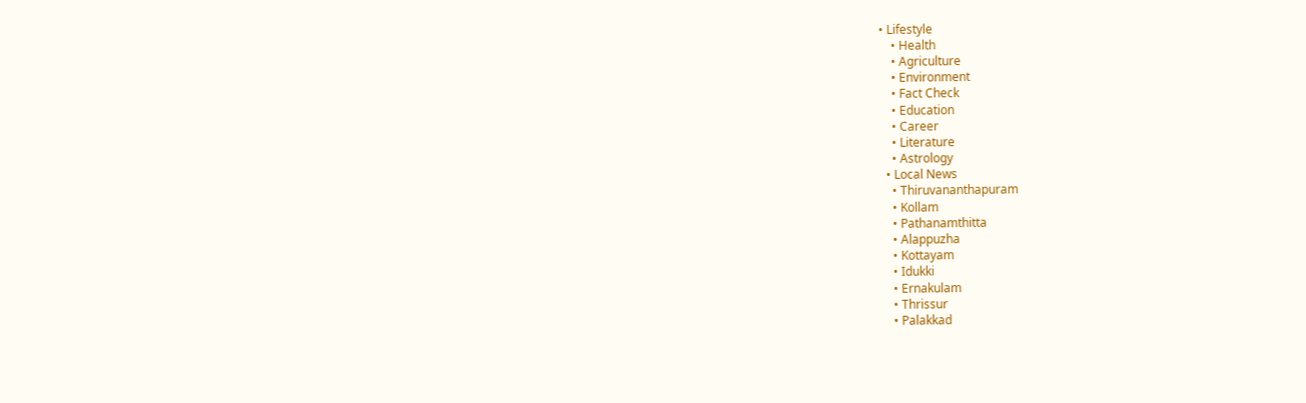• Lifestyle
    • Health
    • Agriculture
    • Environment
    • Fact Check
    • Education
    • Career
    • Literature
    • Astrology
  • Local News
    • Thiruvananthapuram
    • Kollam
    • Pathanamthitta
    • Alappuzha
    • Kottayam
    • Idukki
    • Ernakulam
    • Thrissur
    • Palakkad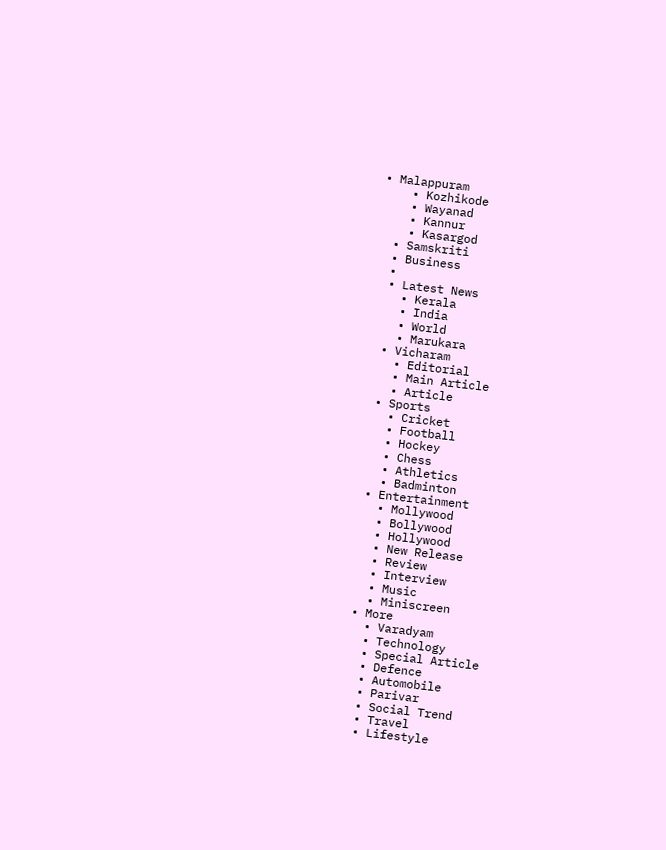• Malappuram
    • Kozhikode
    • Wayanad
    • Kannur
    • Kasargod
  • Samskriti
  • Business
  •
  • Latest News
    • Kerala
    • India
    • World
    • Marukara
  • Vicharam
    • Editorial
    • Main Article
    • Article
  • Sports
    • Cricket
    • Football
    • Hockey
    • Chess
    • Athletics
    • Badminton
  • Entertainment
    • Mollywood
    • Bollywood
    • Hollywood
    • New Release
    • Review
    • Interview
    • Music
    • Miniscreen
  • More
    • Varadyam
    • Technology
    • Special Article
    • Defence
    • Automobile
    • Parivar
    • Social Trend
    • Travel
    • Lifestyle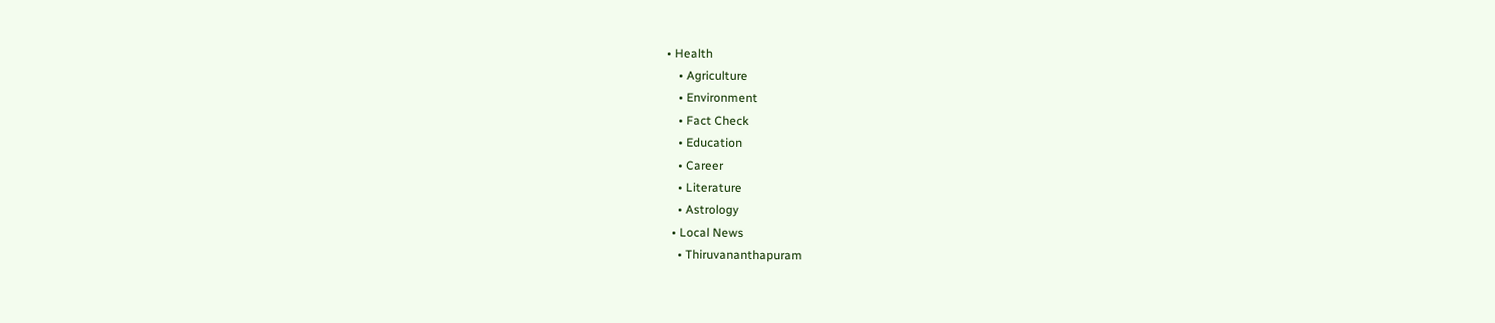• Health
    • Agriculture
    • Environment
    • Fact Check
    • Education
    • Career
    • Literature
    • Astrology
  • Local News
    • Thiruvananthapuram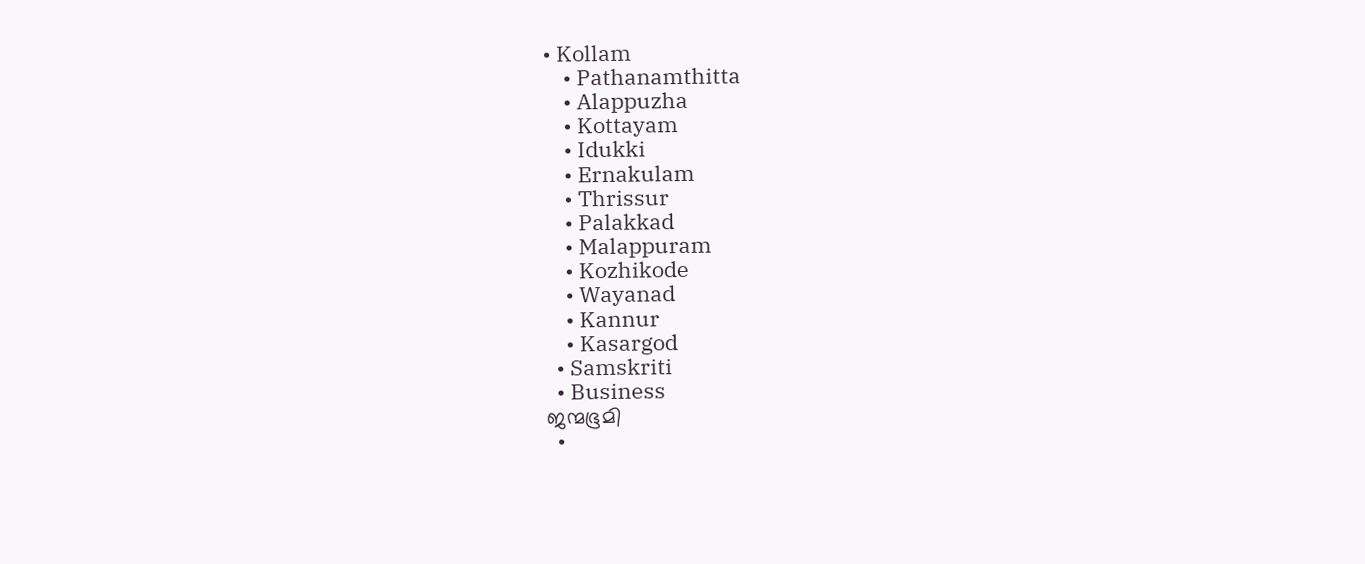• Kollam
    • Pathanamthitta
    • Alappuzha
    • Kottayam
    • Idukki
    • Ernakulam
    • Thrissur
    • Palakkad
    • Malappuram
    • Kozhikode
    • Wayanad
    • Kannur
    • Kasargod
  • Samskriti
  • Business
ജന്മഭൂമി
  •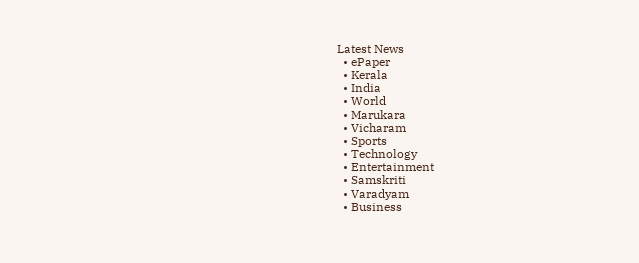Latest News
  • ePaper
  • Kerala
  • India
  • World
  • Marukara
  • Vicharam
  • Sports
  • Technology
  • Entertainment
  • Samskriti
  • Varadyam
  • Business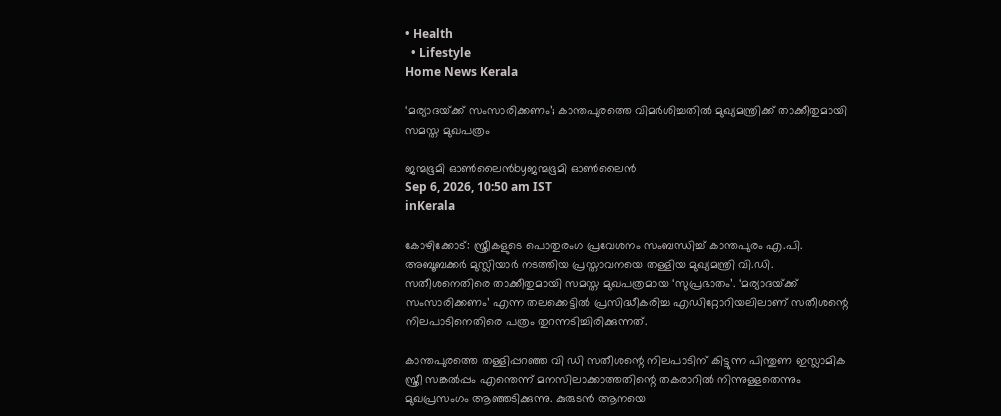• Health
  • Lifestyle
Home News Kerala

‘മര്യാദയ്‌ക്ക് സംസാരിക്കണം’; കാന്തപുരത്തെ വിമര്‍ശിച്ചതില്‍ മുഖ്യമന്ത്രിക്ക് താക്കീതുമായി സമസ്ത മുഖപത്രം

ജന്മഭൂമി ഓണ്‍ലൈന്‍byജന്മഭൂമി ഓണ്‍ലൈന്‍
Sep 6, 2026, 10:50 am IST
inKerala

കോഴിക്കോട്: സ്ത്രീകളുടെ പൊതുരംഗ പ്രവേശനം സംബന്ധിച്ച് കാന്തപുരം എ.പി. അബൂബക്കര്‍ മുസ്ലിയാര്‍ നടത്തിയ പ്രസ്താവനയെ തള്ളിയ മുഖ്യമന്ത്രി വി.ഡി. സതീശനെതിരെ താക്കീതുമായി സമസ്ത മുഖപത്രമായ ‘സുപ്രഭാതം’. ‘മര്യാദയ്‌ക്ക് സംസാരിക്കണം’ എന്ന തലക്കെട്ടില്‍ പ്രസിദ്ധീകരിച്ച എഡിറ്റോറിയലിലാണ് സതീശന്റെ നിലപാടിനെതിരെ പത്രം തുറന്നടിച്ചിരിക്കുന്നത്.

കാന്തപുരത്തെ തള്ളിപ്പറഞ്ഞ വി ഡി സതീശന്റെ നിലപാടിന് കിട്ടുന്ന പിന്തുണ ഇസ്ലാമിക സ്ത്രീ സങ്കല്‍പ്പം എന്തെന്ന് മനസിലാക്കാത്തതിന്റെ തകരാറില്‍ നിന്നുള്ളതെന്നും മുഖപ്രസംഗം ആഞ്ഞടിക്കുന്നു. കുരുടന്‍ ആനയെ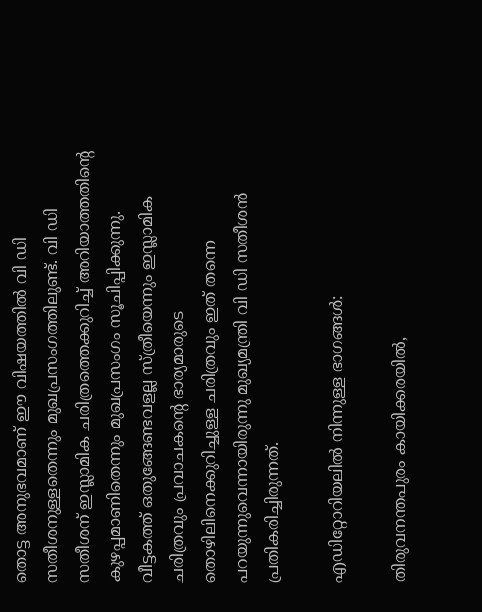തൊട്ട അനുഭവമാണ് ഈ വിഷയത്തില്‍ വി ഡി സതീശനുള്ളതെന്നും മുഖപ്രസംഗത്തിലുണ്ട്. വി ഡി സതീശന് ഇസ്ലാമിക ചരിത്രത്തെക്കുറിച്ച് അറിയാത്തതിന്റെ കുഴപ്പമാണിതെന്നും മുഖപ്രസംഗം സൂചിപ്പിക്കുന്നു. വീട്ടകത്ത് ഒതുങ്ങേണ്ടവളല്ല സ്ത്രീയെന്നും ഇസ്ലാമിക ചരിത്രവും പ്രവാചകന്റെ ഭാര്യമാരുടെ തൊഴിലിനെക്കുറിച്ചുള്ള ചരിത്രവും ഇത് തന്നെ പറയുന്നുവെന്നായിരുന്നു മുഖ്യമന്ത്രി വി ഡി സതീശന്‍ പ്രതികരിച്ചിരുന്നത്.

എഡിറ്റോറിയലില്‍ നിന്നുള്ള ഭാഗങ്ങള്‍:

തിരുവനന്തപുരം കായിക്കരയിൽ,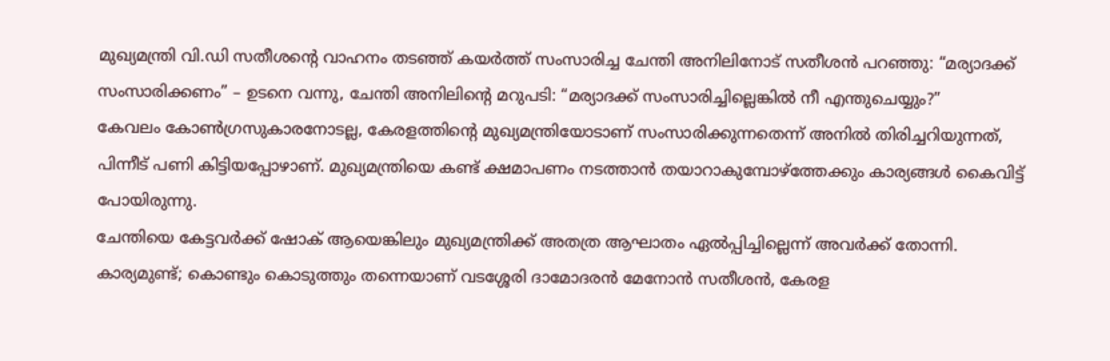മുഖ്യമന്ത്രി വി.ഡി സതീശന്റെ വാഹനം തടഞ്ഞ് കയർത്ത് സംസാരിച്ച ചേന്തി അനിലിനോട് സതീശൻ പറഞ്ഞു: “മര്യാദക്ക് സംസാരിക്കണം” – ഉടനെ വന്നു, ചേന്തി അനിലിന്റെ മറുപടി: “മര്യാദക്ക് സംസാരിച്ചില്ലെങ്കിൽ നീ എന്തുചെയ്യും?”
കേവലം കോൺഗ്രസുകാരനോടല്ല, കേരളത്തിന്റെ മുഖ്യമന്ത്രിയോടാണ് സംസാരിക്കുന്നതെന്ന് അനിൽ തിരിച്ചറിയുന്നത്, പിന്നീട് പണി കിട്ടിയപ്പോഴാണ്. മുഖ്യമന്ത്രിയെ കണ്ട് ക്ഷമാപണം നടത്താൻ തയാറാകുമ്പോഴ്‌ത്തേക്കും കാര്യങ്ങൾ കൈവിട്ട് പോയിരുന്നു.
ചേന്തിയെ കേട്ടവർക്ക് ഷോക് ആയെങ്കിലും മുഖ്യമന്ത്രിക്ക് അതത്ര ആഘാതം ഏൽപ്പിച്ചില്ലെന്ന് അവർക്ക് തോന്നി. കാര്യമുണ്ട്; കൊണ്ടും കൊടുത്തും തന്നെയാണ് വടശ്ശേരി ദാമോദരൻ മേനോൻ സതീശൻ, കേരള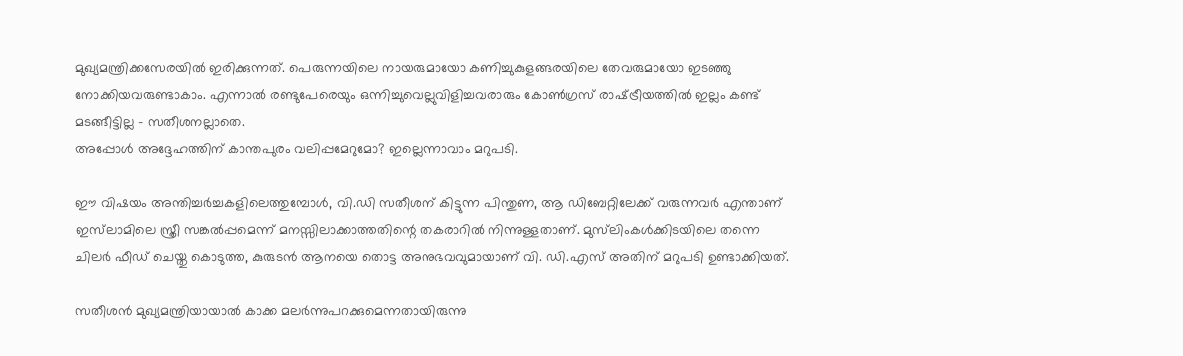മുഖ്യമന്ത്രിക്കസേരയിൽ ഇരിക്കുന്നത്. പെരുന്നയിലെ നായരുമായോ കണിച്ചുകുളങ്ങരയിലെ തേവരുമായോ ഇടഞ്ഞു നോക്കിയവരുണ്ടാകാം. എന്നാൽ രണ്ടുപേരെയും ഒന്നിച്ചുവെല്ലുവിളിച്ചവരാരും കോൺഗ്രസ് രാഷ്‌ട്രീയത്തിൽ ഇല്ലം കണ്ട് മടങ്ങീട്ടില്ല – സതീശനല്ലാതെ.
അപ്പോൾ അദ്ദേഹത്തിന് കാന്തപുരം വലിപ്പമേറുമോ? ഇല്ലെന്നാവാം മറുപടി.

ഈ വിഷയം അന്തിച്ചർച്ചകളിലെത്തുമ്പോൾ, വി.ഡി സതീശന് കിട്ടുന്ന പിന്തുണ, ആ ഡിബേറ്റിലേക്ക്‌ വരുന്നവർ എന്താണ് ഇസ്‌ലാമിലെ സ്ത്രീ സങ്കൽപ്പമെന്ന് മനസ്സിലാക്കാത്തതിന്റെ തകരാറിൽ നിന്നുള്ളതാണ്. മുസ്‌ലിംകൾക്കിടയിലെ തന്നെ ചിലർ ഫീഡ് ചെയ്തു കൊടുത്ത, കുരുടൻ ആനയെ തൊട്ട അനുഭവവുമായാണ് വി. ഡി.എസ്‌ അതിന് മറുപടി ഉണ്ടാക്കിയത്.

സതീശൻ മുഖ്യമന്ത്രിയായാൽ കാക്ക മലർന്നുപറക്കുമെന്നതായിരുന്നു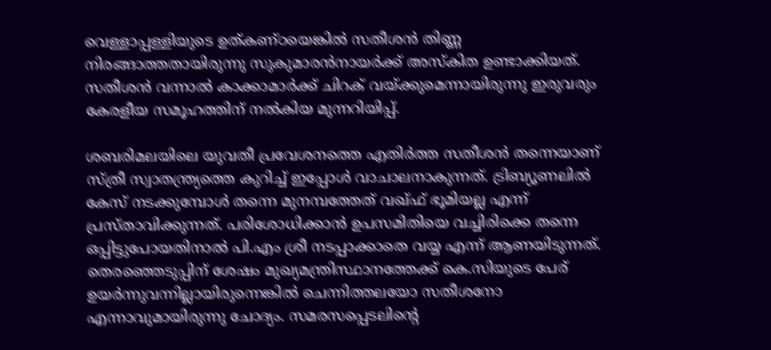വെള്ളാപ്പള്ളിയുടെ ഉത്കണ്ഠയെങ്കിൽ സതീശൻ തിണ്ണ നിരങ്ങാത്തതായിരുന്നു സുകുമാരൻനായർക്ക് അസ്‌കിത ഉണ്ടാക്കിയത്. സതീശൻ വന്നാൽ കാക്കാമാർക്ക് ചിറക് വയ്‌ക്കുമെന്നായിരുന്നു ഇരുവരും കേരളീയ സമൂഹത്തിന് നൽകിയ മുന്നറിയിപ്പ്.

ശബരിമലയിലെ യുവതീ പ്രവേശനത്തെ എതിർത്ത സതീശൻ തന്നെയാണ് സ്ത്രീ സ്വാതന്ത്ര്യത്തെ കുറിച്ച് ഇപ്പോൾ വാചാലനാകുന്നത്. ട്രിബ്യൂണലിൽ കേസ് നടക്കുമ്പോൾ തന്നെ മുനമ്പത്തേത് വഖ്ഫ് ഭൂമിയല്ല എന്ന് പ്രസ്താവിക്കുന്നത്. പരിശോധിക്കാൻ ഉപസമിതിയെ വച്ചിരിക്കെ തന്നെ ഒപ്പിട്ടുപോയതിനാൽ പി.എം ശ്രീ നടപ്പാക്കാതെ വയ്യ എന്ന് ആണയിടുന്നത്. തെരഞ്ഞെടുപ്പിന് ശേഷം മുഖ്യമന്ത്രിസ്ഥാനത്തേക്ക് കെ.സിയുടെ പേര് ഉയർന്നുവന്നില്ലായിരുന്നെങ്കിൽ ചെന്നിത്തലയോ സതീശനോ എന്നാവുമായിരുന്നു ചോദ്യം. സമരസപ്പെടലിന്റെ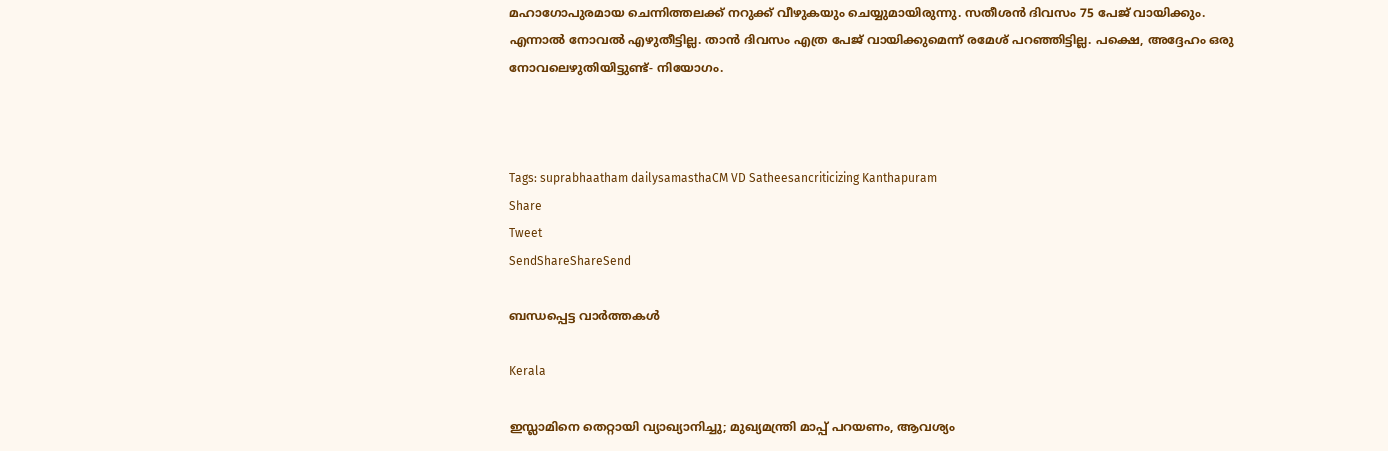മഹാഗോപുരമായ ചെന്നിത്തലക്ക് നറുക്ക് വീഴുകയും ചെയ്യുമായിരുന്നു. സതീശൻ ദിവസം 75 പേജ് വായിക്കും. എന്നാൽ നോവൽ എഴുതീട്ടില്ല. താൻ ദിവസം എത്ര പേജ് വായിക്കുമെന്ന് രമേശ്‌ പറഞ്ഞിട്ടില്ല. പക്ഷെ, അദ്ദേഹം ഒരു നോവലെഴുതിയിട്ടുണ്ട്- നിയോഗം.



Tags: suprabhaatham dailysamasthaCM VD Satheesancriticizing Kanthapuram
Share
Tweet
SendShareShareSend

ബന്ധപ്പെട്ട വാര്‍ത്തകള്‍

Kerala

ഇസ്ലാമിനെ തെറ്റായി വ്യാഖ്യാനിച്ചു; മുഖ്യമന്ത്രി മാപ്പ് പറയണം, ആവശ്യം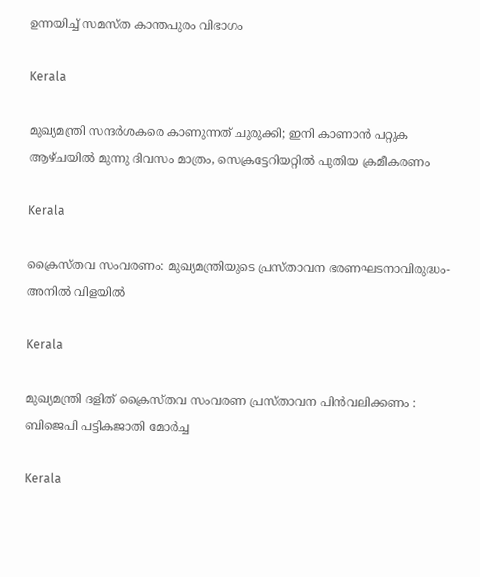ഉന്നയിച്ച് സമസ്ത കാന്തപുരം വിഭാഗം

Kerala

മുഖ്യമന്ത്രി സന്ദർശകരെ കാണുന്നത് ചുരുക്കി; ഇനി കാണാൻ പറ്റുക ആഴ്ചയിൽ മുന്നു ദിവസം മാത്രം, സെക്രട്ടേറിയറ്റിൽ പുതിയ ക്രമീകരണം

Kerala

ക്രൈസ്തവ സംവരണം: മുഖ്യമന്ത്രിയുടെ പ്രസ്താവന ഭരണഘടനാവിരുദ്ധം- അനില്‍ വിളയില്‍

Kerala

മുഖ്യമന്ത്രി ദളിത്‌ ക്രൈസ്തവ സംവരണ പ്രസ്താവന പിൻവലിക്കണം : ബിജെപി പട്ടികജാതി മോർച്ച

Kerala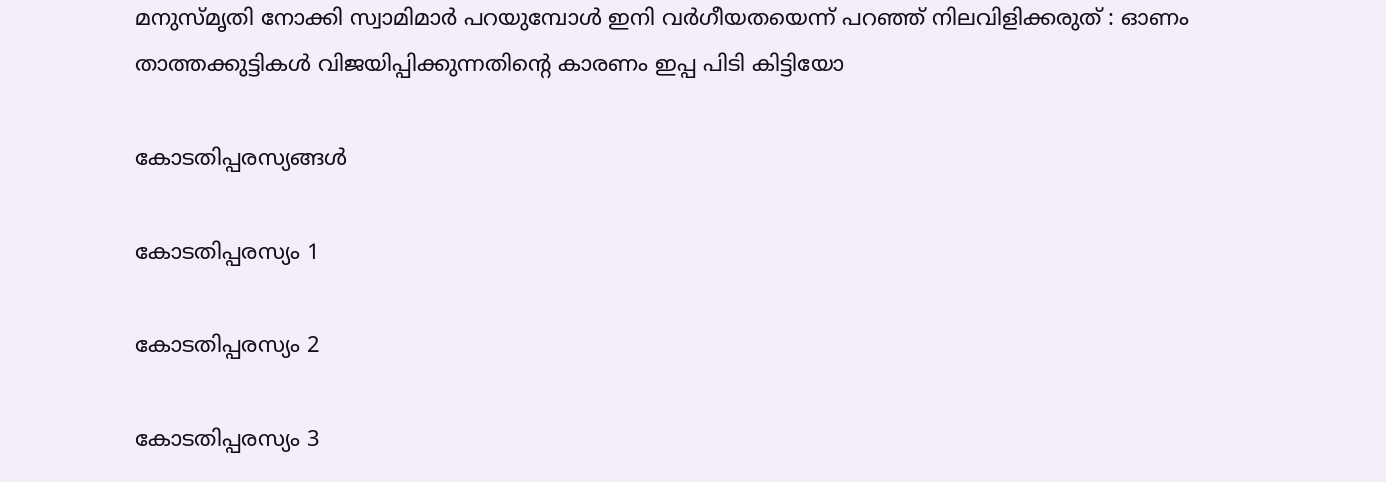മനുസ്മൃതി നോക്കി സ്വാമിമാർ പറയുമ്പോൾ ഇനി വർഗീയതയെന്ന് പറഞ്ഞ് നിലവിളിക്കരുത് : ഓണം താത്തക്കുട്ടികൾ വിജയിപ്പിക്കുന്നതിന്റെ കാരണം ഇപ്പ പിടി കിട്ടിയോ

കോടതിപ്പരസ്യങ്ങള്‍

കോടതിപ്പരസ്യം 1

കോടതിപ്പരസ്യം 2

കോടതിപ്പരസ്യം 3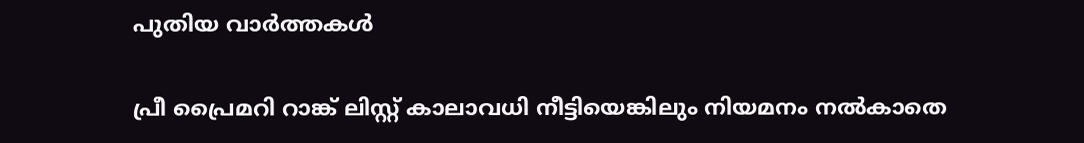പുതിയ വാര്‍ത്തകള്‍

പ്രീ പ്രൈമറി റാങ്ക് ലിസ്റ്റ് കാലാവധി നീട്ടിയെങ്കിലും നിയമനം നല്‍കാതെ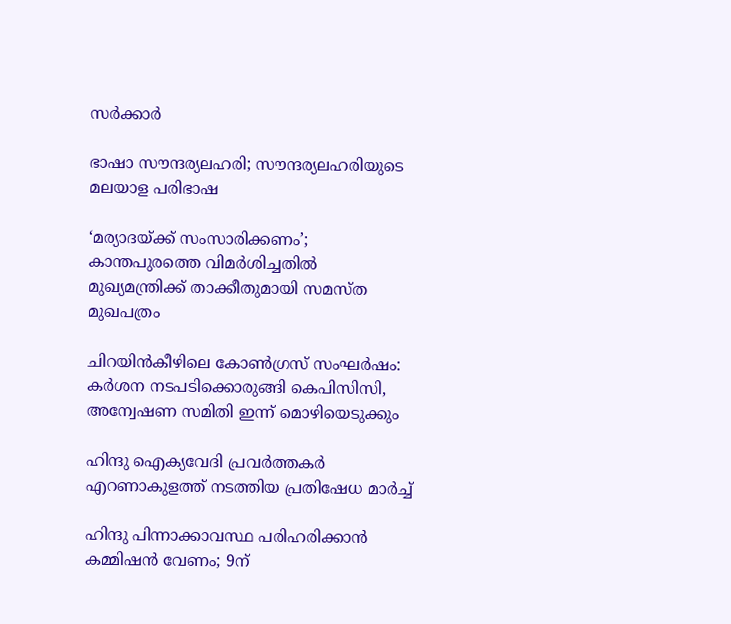സര്‍ക്കാര്‍

ഭാഷാ സൗന്ദര്യലഹരി; സൗന്ദര്യലഹരിയുടെ മലയാള പരിഭാഷ

‘മര്യാദയ്‌ക്ക് സംസാരിക്കണം’; കാന്തപുരത്തെ വിമര്‍ശിച്ചതില്‍ മുഖ്യമന്ത്രിക്ക് താക്കീതുമായി സമസ്ത മുഖപത്രം

ചിറയിൻകീഴിലെ കോൺഗ്രസ് സംഘർഷം: കർശന നടപടിക്കൊരുങ്ങി കെപിസിസി, അന്വേഷണ സമിതി ഇന്ന് മൊഴിയെടുക്കും

ഹിന്ദു ഐക്യവേദി പ്രവര്‍ത്തകര്‍ എറണാകുളത്ത് നടത്തിയ പ്രതിഷേധ മാര്‍ച്ച്

ഹിന്ദു പിന്നാക്കാവസ്ഥ പരിഹരിക്കാന്‍ കമ്മിഷന്‍ വേണം; 9ന്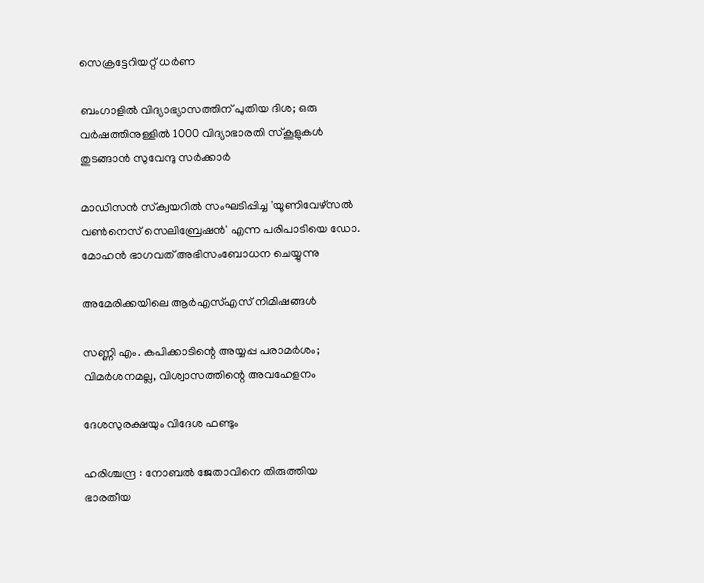സെക്രട്ടേറിയറ്റ് ധര്‍ണ

ബംഗാളില്‍ വിദ്യാഭ്യാസത്തിന് പുതിയ ദിശ; ഒരു വര്‍ഷത്തിനുള്ളില്‍ 1000 വിദ്യാഭാരതി സ്‌കൂളുകള്‍ തുടങ്ങാന്‍ സുവേന്ദു സര്‍ക്കാര്‍

മാഡിസന്‍ സ്‌ക്വയറില്‍ സംഘടിപ്പിച്ച 'യൂണിവേഴ്‌സല്‍ വണ്‍നെസ് സെലിബ്രേഷന്‍' എന്ന പരിപാടിയെ ഡോ. മോഹന്‍ ഭാഗവത് അഭിസംബോധന ചെയ്യുന്നു

അമേരിക്കയിലെ ആര്‍എസ്എസ് നിമിഷങ്ങള്‍

സണ്ണി എം. കപിക്കാടിന്റെ അയ്യപ്പ പരാമര്‍ശം; വിമര്‍ശനമല്ല, വിശ്വാസത്തിന്റെ അവഹേളനം

ദേശസുരക്ഷയും വിദേശ ഫണ്ടും

ഹരിശ്ചന്ദ്ര : നോബല്‍ ജേതാവിനെ തിരുത്തിയ ഭാരതീയ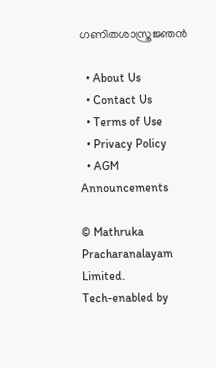ഗണിതശാസ്ത്രജ്ഞന്‍

  • About Us
  • Contact Us
  • Terms of Use
  • Privacy Policy
  • AGM Announcements

© Mathruka Pracharanalayam Limited.
Tech-enabled by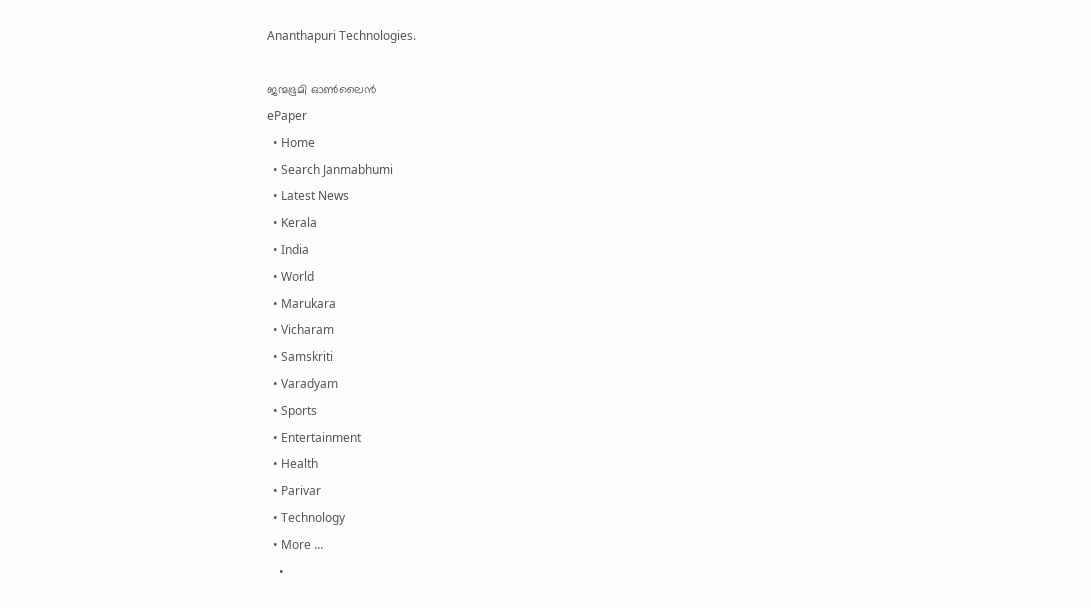Ananthapuri Technologies.

ജന്മഭൂമി ഓണ്‍ലൈന്‍
ePaper
  • Home
  • Search Janmabhumi
  • Latest News
  • Kerala
  • India
  • World
  • Marukara
  • Vicharam
  • Samskriti
  • Varadyam
  • Sports
  • Entertainment
  • Health
  • Parivar
  • Technology
  • More …
    •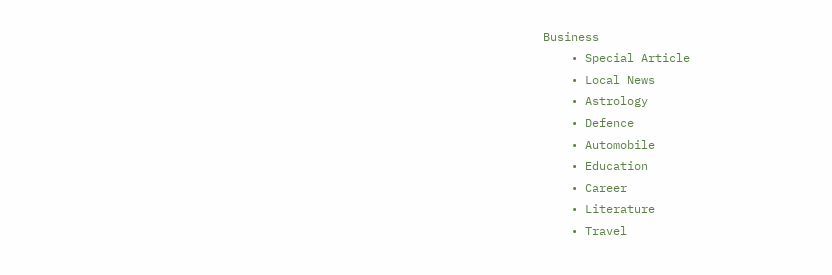Business
    • Special Article
    • Local News
    • Astrology
    • Defence
    • Automobile
    • Education
    • Career
    • Literature
    • Travel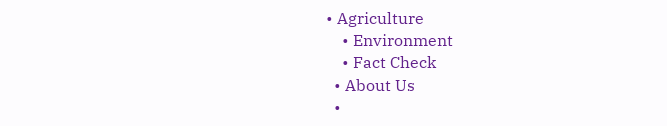• Agriculture
    • Environment
    • Fact Check
  • About Us
  •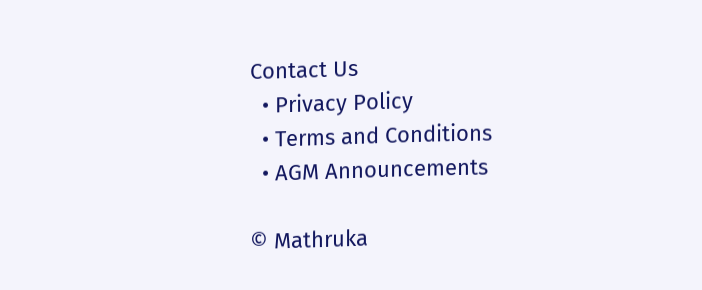Contact Us
  • Privacy Policy
  • Terms and Conditions
  • AGM Announcements

© Mathruka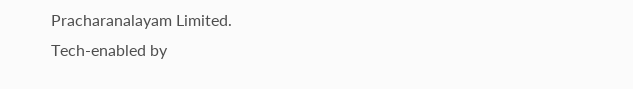Pracharanalayam Limited.
Tech-enabled by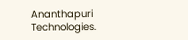Ananthapuri Technologies.